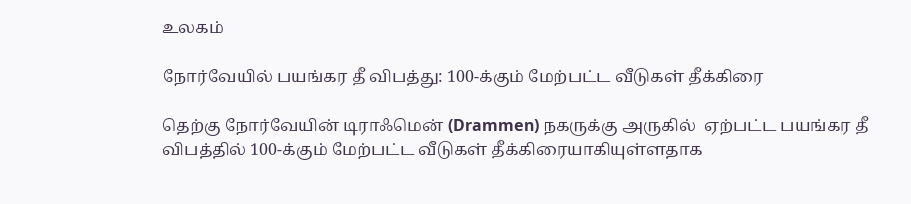உலகம்

நோர்வேயில் பயங்கர தீ விபத்து: 100-க்கும் மேற்பட்ட வீடுகள் தீக்கிரை

தெற்கு நோர்வேயின் டிராஃமென் (Drammen) நகருக்கு அருகில்  ஏற்பட்ட பயங்கர தீ விபத்தில் 100-க்கும் மேற்பட்ட வீடுகள் தீக்கிரையாகியுள்ளதாக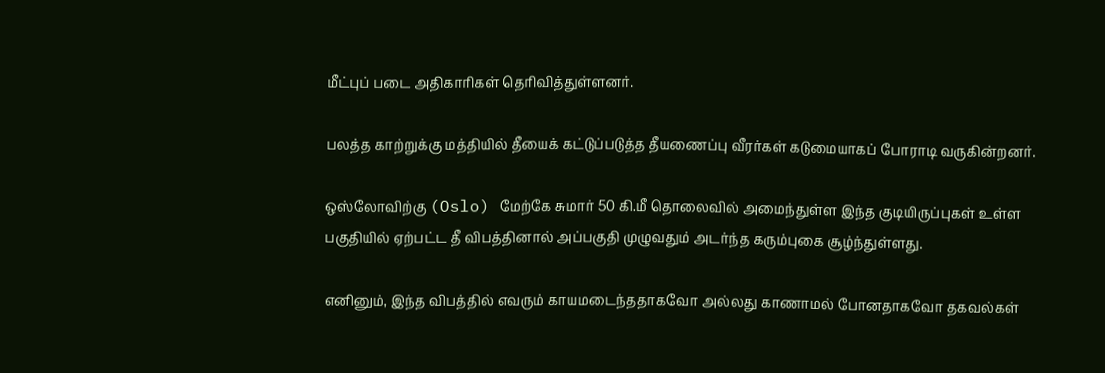மீட்புப் படை அதிகாரிகள் தெரிவித்துள்ளனர்.

பலத்த காற்றுக்கு மத்தியில் தீயைக் கட்டுப்படுத்த தீயணைப்பு வீரர்கள் கடுமையாகப் போராடி வருகின்றனர்.

ஒஸ்லோவிற்கு (Oslo) மேற்கே சுமார் 50 கி.மீ தொலைவில் அமைந்துள்ள இந்த குடியிருப்புகள் உள்ள பகுதியில் ஏற்பட்ட தீ விபத்தினால் அப்பகுதி முழுவதும் அடர்ந்த கரும்புகை சூழ்ந்துள்ளது.

எனினும், இந்த விபத்தில் எவரும் காயமடைந்ததாகவோ அல்லது காணாமல் போனதாகவோ தகவல்கள்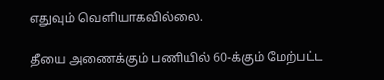எதுவும் வெளியாகவில்லை.

தீயை அணைக்கும் பணியில் 60-க்கும் மேற்பட்ட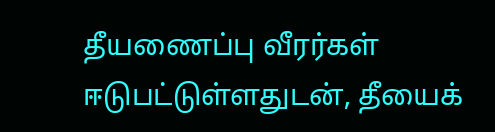தீயணைப்பு வீரர்கள் ஈடுபட்டுள்ளதுடன், தீயைக்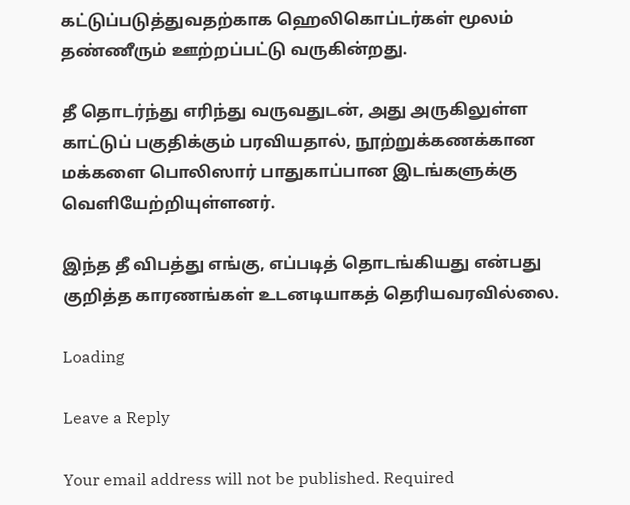கட்டுப்படுத்துவதற்காக ஹெலிகொப்டர்கள் மூலம் தண்ணீரும் ஊற்றப்பட்டு வருகின்றது.

தீ தொடர்ந்து எரிந்து வருவதுடன், அது அருகிலுள்ள காட்டுப் பகுதிக்கும் பரவியதால், நூற்றுக்கணக்கான மக்களை பொலிஸார் பாதுகாப்பான இடங்களுக்கு வெளியேற்றியுள்ளனர்.

இந்த தீ விபத்து எங்கு, எப்படித் தொடங்கியது என்பது குறித்த காரணங்கள் உடனடியாகத் தெரியவரவில்லை.

Loading

Leave a Reply

Your email address will not be published. Required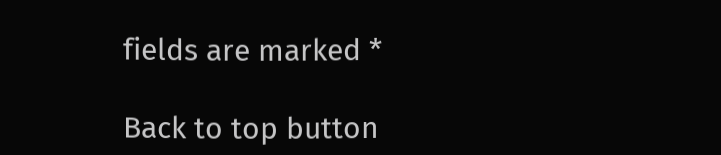fields are marked *

Back to top button